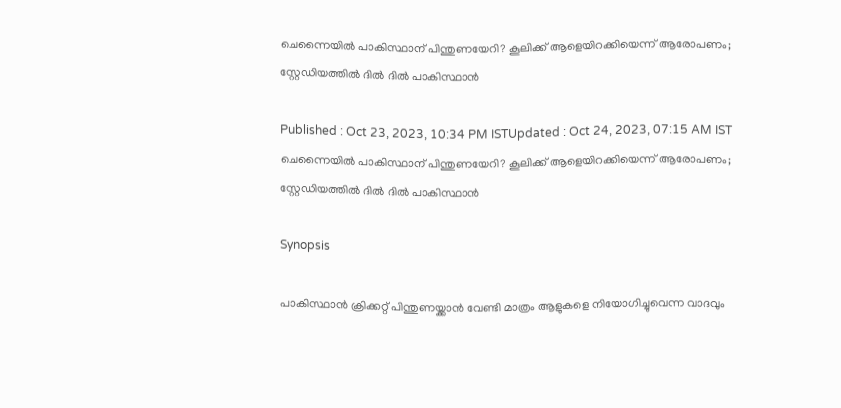ചെന്നൈയില്‍ പാകിസ്ഥാന് പിന്തുണയേറി? കൂലിക്ക് ആളെയിറക്കിയെന്ന് ആരോപണം; സ്റ്റേഡിയത്തില്‍ ദില്‍ ദില്‍ പാകിസ്ഥാന്‍

Published : Oct 23, 2023, 10:34 PM ISTUpdated : Oct 24, 2023, 07:15 AM IST
ചെന്നൈയില്‍ പാകിസ്ഥാന് പിന്തുണയേറി? കൂലിക്ക് ആളെയിറക്കിയെന്ന് ആരോപണം; സ്റ്റേഡിയത്തില്‍ ദില്‍ ദില്‍ പാകിസ്ഥാന്‍

Synopsis

പാകിസ്ഥാന്‍ ക്രിക്കറ്റ് പിന്തുണയ്ക്കാന്‍ വേണ്ടി മാത്രം ആളുകളെ നിയോഗിച്ചുവെന്ന വാദവും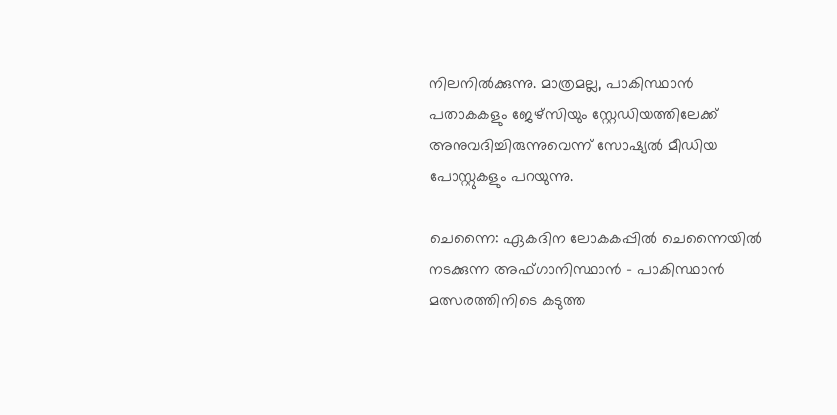നിലനില്‍ക്കുന്നു. മാത്രമല്ല, പാകിസ്ഥാന്‍ പതാകകളും ജേഴ്‌സിയും സ്റ്റേഡിയത്തിലേക്ക് അനുവദിച്ചിരുന്നുവെന്ന് സോഷ്യല്‍ മീഡിയ പോസ്റ്റുകളും പറയുന്നു.

ചെന്നൈ: ഏകദിന ലോകകപ്പില്‍ ചെന്നൈയില്‍ നടക്കുന്ന അഫ്ഗാനിസ്ഥാന്‍ - പാകിസ്ഥാന്‍ മത്സരത്തിനിടെ കടുത്ത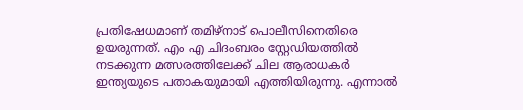പ്രതിഷേധമാണ് തമിഴ്‌നാട് പൊലീസിനെതിരെ ഉയരുന്നത്. എം എ ചിദംബരം സ്റ്റേഡിയത്തില്‍ നടക്കുന്ന മത്സരത്തിലേക്ക് ചില ആരാധകര്‍ ഇന്ത്യയുടെ പതാകയുമായി എത്തിയിരുന്നു. എന്നാല്‍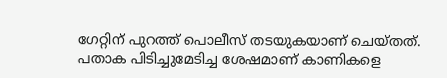ഗേറ്റിന് പുറത്ത് പൊലീസ് തടയുകയാണ് ചെയ്തത്. പതാക പിടിച്ചുമേടിച്ച ശേഷമാണ് കാണികളെ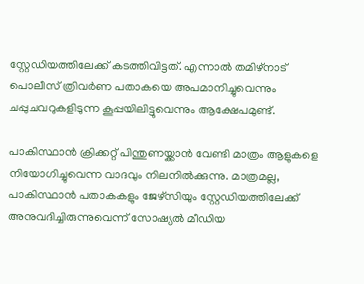സ്റ്റേഡിയത്തിലേക്ക് കടത്തിവിട്ടത്. എന്നാല്‍ തമിഴ്‌നാട് പൊലീസ് ത്രിവര്‍ണ പതാകയെ അപമാനിച്ചുവെന്നും ചപ്പുചവറുകളിടുന്ന കൂപ്പയിലിട്ടുവെന്നും ആക്ഷേപമുണ്ട്.

പാകിസ്ഥാന്‍ ക്രിക്കറ്റ് പിന്തുണയ്ക്കാന്‍ വേണ്ടി മാത്രം ആളുകളെ നിയോഗിച്ചുവെന്ന വാദവും നിലനില്‍ക്കുന്നു. മാത്രമല്ല, പാകിസ്ഥാന്‍ പതാകകളും ജേഴ്‌സിയും സ്റ്റേഡിയത്തിലേക്ക് അനുവദിച്ചിരുന്നുവെന്ന് സോഷ്യല്‍ മീഡിയ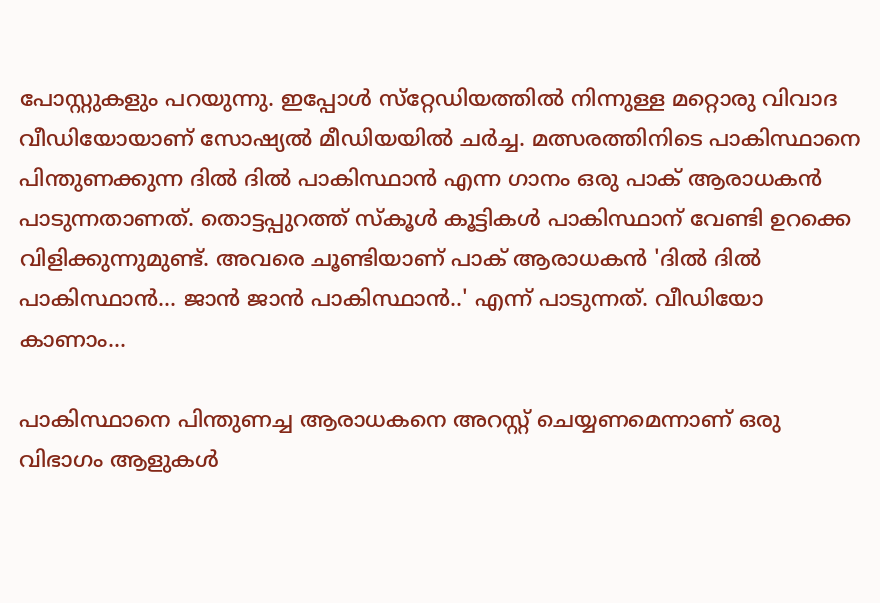പോസ്റ്റുകളും പറയുന്നു. ഇപ്പോള്‍ സ്‌റ്റേഡിയത്തില്‍ നിന്നുള്ള മറ്റൊരു വിവാദ വീഡിയോയാണ് സോഷ്യല്‍ മീഡിയയില്‍ ചര്‍ച്ച. മത്സരത്തിനിടെ പാകിസ്ഥാനെ പിന്തുണക്കുന്ന ദില്‍ ദില്‍ പാകിസ്ഥാന്‍ എന്ന ഗാനം ഒരു പാക് ആരാധകന്‍ പാടുന്നതാണത്. തൊട്ടപ്പുറത്ത് സ്‌കൂള്‍ കൂട്ടികള്‍ പാകിസ്ഥാന് വേണ്ടി ഉറക്കെ വിളിക്കുന്നുമുണ്ട്. അവരെ ചൂണ്ടിയാണ് പാക് ആരാധകന്‍ 'ദില്‍ ദില്‍ പാകിസ്ഥാന്‍... ജാന്‍ ജാന്‍ പാകിസ്ഥാന്‍..' എന്ന് പാടുന്നത്. വീഡിയോ കാണാം...

പാകിസ്ഥാനെ പിന്തുണച്ച ആരാധകനെ അറസ്റ്റ് ചെയ്യണമെന്നാണ് ഒരു വിഭാഗം ആളുകള്‍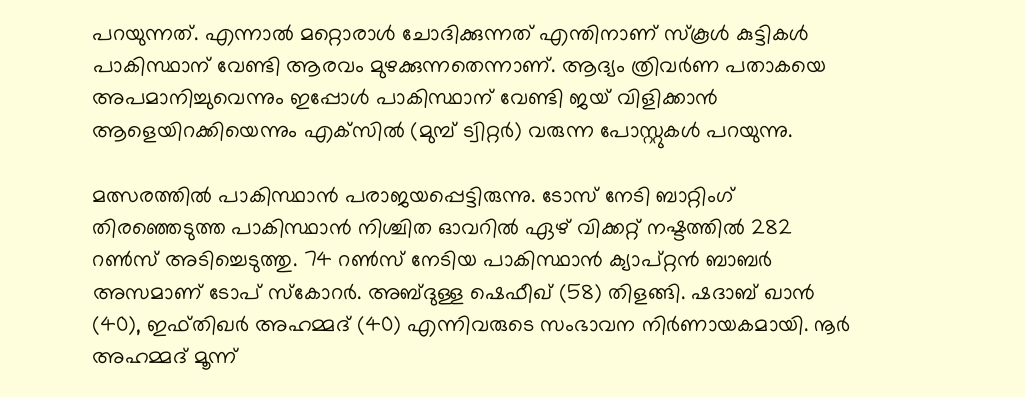പറയുന്നത്. എന്നാല്‍ മറ്റൊരാള്‍ ചോദിക്കുന്നത് എന്തിനാണ് സ്‌കൂള്‍ കുട്ടികള്‍ പാകിസ്ഥാന് വേണ്ടി ആരവം മുഴക്കുന്നതെന്നാണ്. ആദ്യം ത്രിവര്‍ണ പതാകയെ അപമാനിച്ചുവെന്നും ഇപ്പോള്‍ പാകിസ്ഥാന് വേണ്ടി ജയ് വിളിക്കാന്‍ ആളെയിറക്കിയെന്നും എക്‌സില്‍ (മുമ്പ് ട്വിറ്റര്‍) വരുന്ന പോസ്റ്റുകള്‍ പറയുന്നു.

മത്സരത്തില്‍ പാകിസ്ഥാന്‍ പരാജയപ്പെട്ടിരുന്നു. ടോസ് നേടി ബാറ്റിംഗ് തിരഞ്ഞെടുത്ത പാകിസ്ഥാന്‍ നിശ്ചിത ഓവറില്‍ ഏഴ് വിക്കറ്റ് നഷ്ടത്തില്‍ 282 റണ്‍സ് അടിച്ചെടുത്തു. 74 റണ്‍സ് നേടിയ പാകിസ്ഥാന്‍ ക്യാപ്റ്റന്‍ ബാബര്‍ അസമാണ് ടോപ് സ്‌കോറര്‍. അബ്ദുള്ള ഷെഫീഖ് (58) തിളങ്ങി. ഷദാബ് ഖാന്‍ (40), ഇഫ്തിഖര്‍ അഹമ്മദ് (40) എന്നിവരുടെ സംഭാവന നിര്‍ണായകമായി. നൂര്‍ അഹമ്മദ് മൂന്ന്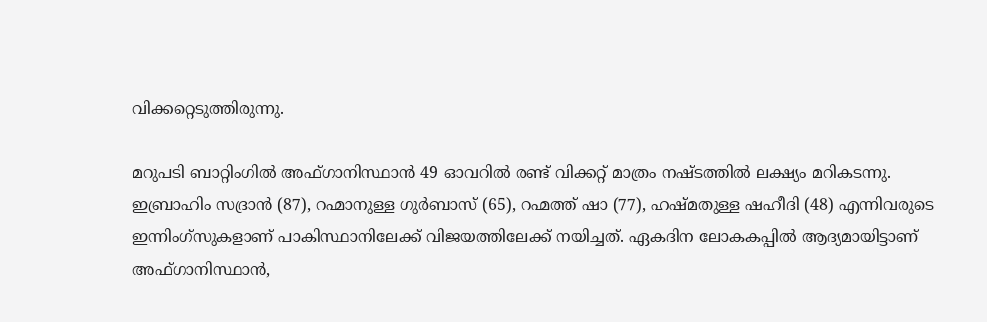വിക്കറ്റെടുത്തിരുന്നു.

മറുപടി ബാറ്റിംഗില്‍ അഫ്ഗാനിസ്ഥാന്‍ 49 ഓവറില്‍ രണ്ട് വിക്കറ്റ് മാത്രം നഷ്ടത്തില്‍ ലക്ഷ്യം മറികടന്നു. ഇബ്രാഹിം സദ്രാന്‍ (87), റഹ്മാനുള്ള ഗുര്‍ബാസ് (65), റഹ്മത്ത് ഷാ (77), ഹഷ്മതുള്ള ഷഹീദി (48) എന്നിവരുടെ ഇന്നിംഗ്‌സുകളാണ് പാകിസ്ഥാനിലേക്ക് വിജയത്തിലേക്ക് നയിച്ചത്. ഏകദിന ലോകകപ്പില്‍ ആദ്യമായിട്ടാണ് അഫ്ഗാനിസ്ഥാന്‍,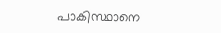പാകിസ്ഥാനെ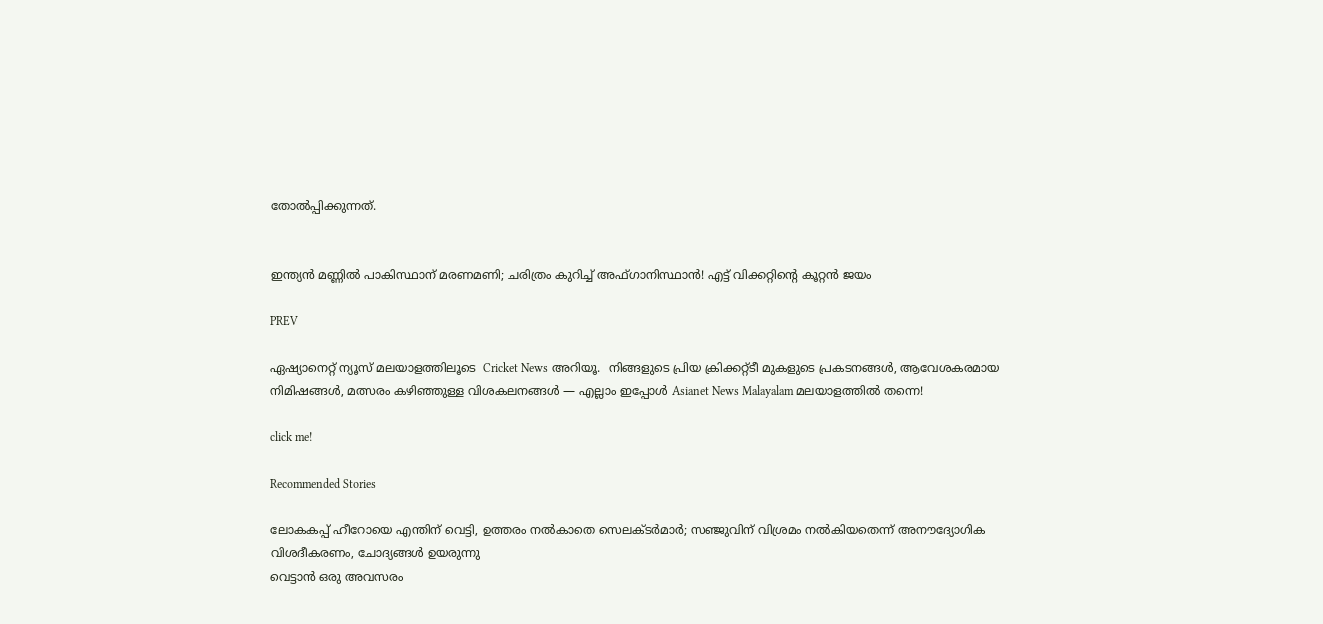തോല്‍പ്പിക്കുന്നത്.


ഇന്ത്യന്‍ മണ്ണില്‍ പാകിസ്ഥാന് മരണമണി; ചരിത്രം കുറിച്ച് അഫ്ഗാനിസ്ഥാന്‍! എട്ട് വിക്കറ്റിന്റെ കൂറ്റന്‍ ജയം

PREV

ഏഷ്യാനെറ്റ് ന്യൂസ് മലയാളത്തിലൂടെ  Cricket News അറിയൂ.  നിങ്ങളുടെ പ്രിയ ക്രിക്കറ്റ്ടീ മുകളുടെ പ്രകടനങ്ങൾ, ആവേശകരമായ നിമിഷങ്ങൾ, മത്സരം കഴിഞ്ഞുള്ള വിശകലനങ്ങൾ — എല്ലാം ഇപ്പോൾ Asianet News Malayalam മലയാളത്തിൽ തന്നെ!

click me!

Recommended Stories

ലോകകപ്പ് ഹീറോയെ എന്തിന് വെട്ടി, ഉത്തരം നൽകാതെ സെലക്ടർമാർ; സഞ്ജുവിന് വിശ്രമം നൽകിയതെന്ന് അനൗദ്യോഗിക വിശദീകരണം, ചോദ്യങ്ങൾ ഉയരുന്നു
വെട്ടാൻ ഒരു അവസരം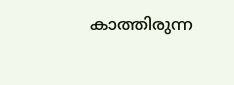കാത്തിരുന്ന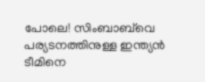പോലെ! സിംബാബ്‌വെ പര്യടനത്തിനുള്ള ഇന്ത്യൻ ടീമിനെ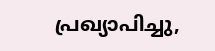പ്രഖ്യാപിച്ചു,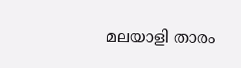മലയാളി താരം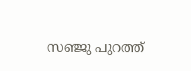സഞ്ജു പുറത്ത്